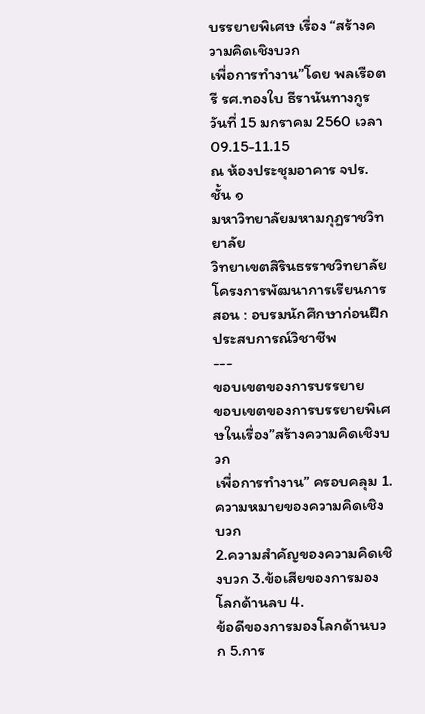บรรยายพิเศษ เรื่อง “สร้างความคิดเชิงบวก
เพื่อการทำงาน”โดย พลเรือตรี รศ.ทองใบ ธีรานันทางกูร
วันที่ 15 มกราคม 2560 เวลา 09.15-11.15
ณ ห้องประชุมอาคาร จปร.ชั้น ๑
มหาวิทยาลัยมหามกุฏราชวิทยาลัย
วิทยาเขตสิรินธรราชวิทยาลัย
โครงการพัฒนาการเรียนการสอน : อบรมนักศึกษาก่อนฝึกประสบการณ์วิชาชีพ
---
ขอบเขตของการบรรยาย
ขอบเขตของการบรรยายพิเศษในเรื่อง”สร้างความคิดเชิงบวก
เพื่อการทำงาน” ครอบคลุม 1.ความหมายของความคิดเชิงบวก
2.ความสำคัญของความคิดเชิงบวก 3.ข้อเสียของการมองโลกด้านลบ 4.
ข้อดีของการมองโลกด้านบวก 5.การ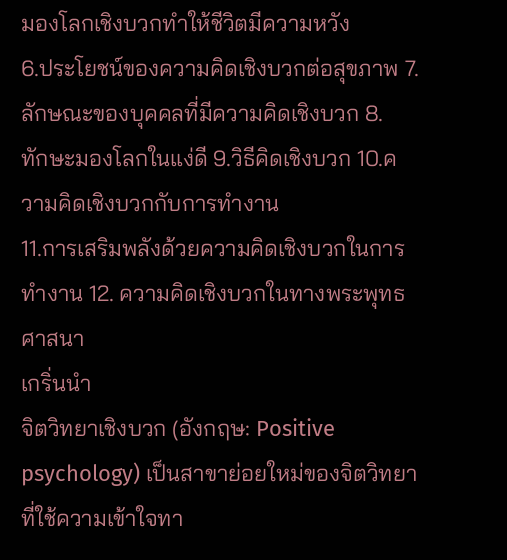มองโลกเชิงบวกทำให้ชีวิตมีความหวัง
6.ประโยชน์ของความคิดเชิงบวกต่อสุขภาพ 7.ลักษณะของบุคคลที่มีความคิดเชิงบวก 8.
ทักษะมองโลกในแง่ดี 9.วิธีคิดเชิงบวก 10.ความคิดเชิงบวกกับการทำงาน
11.การเสริมพลังด้วยความคิดเชิงบวกในการทำงาน 12. ความคิดเชิงบวกในทางพระพุทธศาสนา
เกริ่นนำ
จิตวิทยาเชิงบวก (อังกฤษ: Positive
psychology) เป็นสาขาย่อยใหม่ของจิตวิทยาที่ใช้ความเข้าใจทา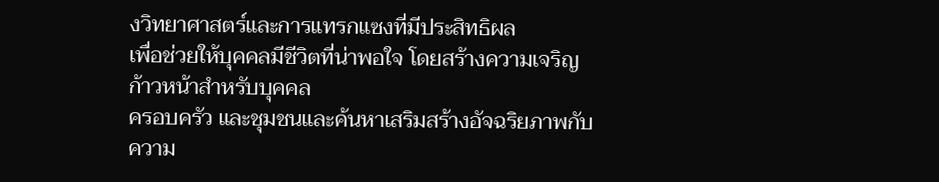งวิทยาศาสตร์และการแทรกแซงที่มีประสิทธิผล
เพื่อช่วยให้บุคคลมีชีวิตที่น่าพอใจ โดยสร้างความเจริญก้าวหน้าสำหรับบุคคล
ครอบครัว และชุมชนและค้นหาเสริมสร้างอัจฉริยภาพกับความ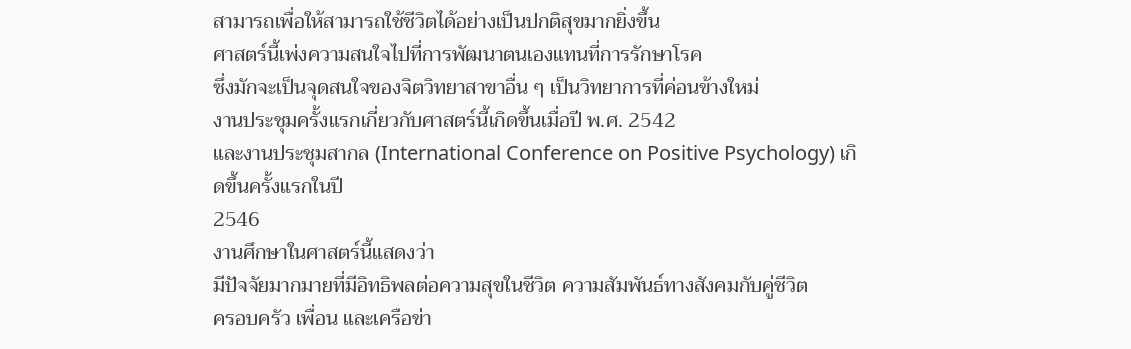สามารถเพื่อให้สามารถใช้ชีวิตได้อย่างเป็นปกติสุขมากยิ่งขึ้น
ศาสตร์นี้เพ่งความสนใจไปที่การพัฒนาตนเองแทนที่การรักษาโรค
ซึ่งมักจะเป็นจุดสนใจของจิตวิทยาสาขาอื่น ๆ เป็นวิทยาการที่ค่อนข้างใหม่
งานประชุมครั้งแรกเกี่ยวกับศาสตร์นี้เกิดขึ้นเมื่อปี พ.ศ. 2542
และงานประชุมสากล (International Conference on Positive Psychology) เกิดขึ้นครั้งแรกในปี
2546
งานศึกษาในศาสตร์นี้แสดงว่า
มีปัจจัยมากมายที่มีอิทธิพลต่อความสุขในชีวิต ความสัมพันธ์ทางสังคมกับคู่ชีวิต
ครอบครัว เพื่อน และเครือข่า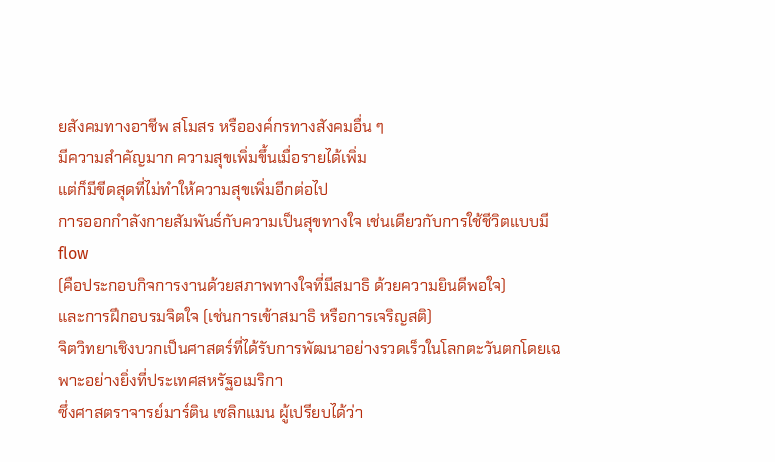ยสังคมทางอาชีพ สโมสร หรือองค์กรทางสังคมอื่น ๆ
มีความสำคัญมาก ความสุขเพิ่มขึ้นเมื่อรายได้เพิ่ม
แต่ก็มีขีดสุดที่ไม่ทำให้ความสุขเพิ่มอีกต่อไป
การออกกำลังกายสัมพันธ์กับความเป็นสุขทางใจ เช่นเดียวกับการใช้ชีวิตแบบมี flow
(คือประกอบกิจการงานด้วยสภาพทางใจที่มีสมาธิ ด้วยความยินดีพอใจ)
และการฝึกอบรมจิตใจ (เช่นการเข้าสมาธิ หรือการเจริญสติ)
จิตวิทยาเชิงบวกเป็นศาสตร์ที่ได้รับการพัฒนาอย่างรวดเร็วในโลกตะวันตกโดยเฉพาะอย่างยิ่งที่ประเทศสหรัฐอเมริกา
ซึ่งศาสตราจารย์มาร์ติน เซลิกแมน ผู้เปรียบได้ว่า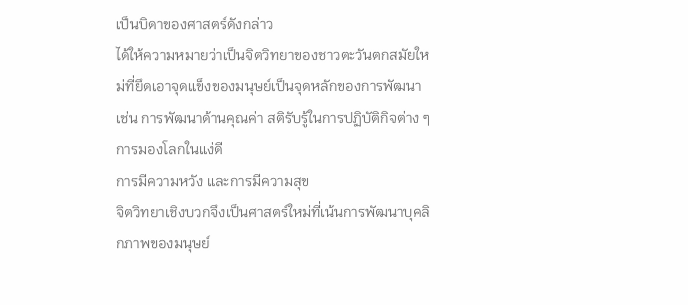เป็นบิดาของศาสตร์ดังกล่าว
ได้ให้ความหมายว่าเป็นจิตวิทยาของชาวตะวันตกสมัยใหม่ที่ยึดเอาจุดแข็งของมนุษย์เป็นจุดหลักของการพัฒนา
เช่น การพัฒนาด้านคุณค่า สติรับรู้ในการปฏิบัติกิจต่าง ๆ การมองโลกในแง่ดี
การมีความหวัง และการมีความสุข
จิตวิทยาเชิงบวกจึงเป็นศาสตร์ใหม่ที่เน้นการพัฒนาบุคลิกภาพของมนุษย์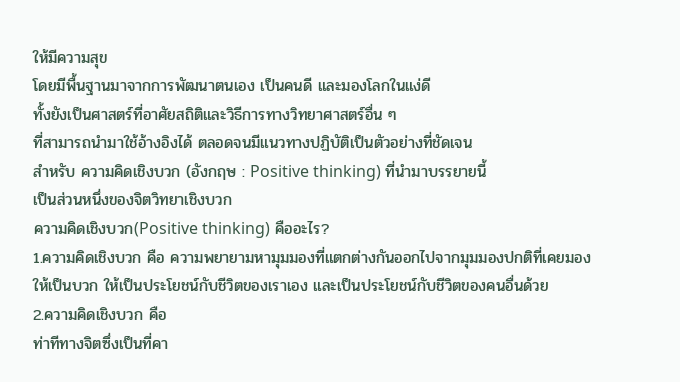ให้มีความสุข
โดยมีพื้นฐานมาจากการพัฒนาตนเอง เป็นคนดี และมองโลกในแง่ดี
ทั้งยังเป็นศาสตร์ที่อาศัยสถิติและวิธีการทางวิทยาศาสตร์อื่น ๆ
ที่สามารถนำมาใช้อ้างอิงได้ ตลอดจนมีแนวทางปฏิบัติเป็นตัวอย่างที่ชัดเจน
สำหรับ ความคิดเชิงบวก (อังกฤษ : Positive thinking) ที่นำมาบรรยายนี้
เป็นส่วนหนึ่งของจิตวิทยาเชิงบวก
ความคิดเชิงบวก(Positive thinking) คืออะไร?
1.ความคิดเชิงบวก คือ ความพยายามหามุมมองที่แตกต่างกันออกไปจากมุมมองปกติที่เคยมอง
ให้เป็นบวก ให้เป็นประโยชน์กับชีวิตของเราเอง และเป็นประโยชน์กับชีวิตของคนอื่นด้วย
2.ความคิดเชิงบวก คือ
ท่าทีทางจิตซึ่งเป็นที่คา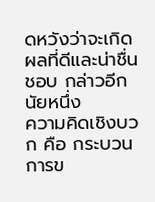ดหวังว่าจะเกิดผลที่ดีและน่าชื่นชอบ กล่าวอีกนัยหนึ่ง
ความคิดเชิงบวก คือ กระบวนการข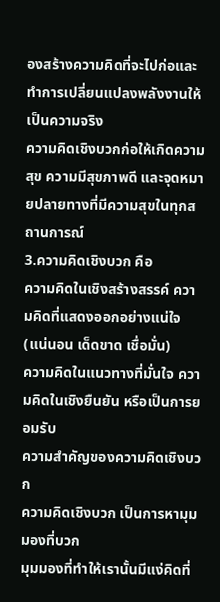องสร้างความคิดที่จะไปก่อและทำการเปลี่ยนแปลงพลังงานให้เป็นความจริง
ความคิดเชิงบวกก่อให้เกิดความสุข ความมีสุขภาพดี และจุดหมายปลายทางที่มีความสุขในทุกสถานการณ์
3.ความคิดเชิงบวก คือ
ความคิดในเชิงสร้างสรรค์ ความคิดที่แสดงออกอย่างแน่ใจ(แน่นอน เด็ดขาด เชื่อมั่น)
ความคิดในแนวทางที่มั่นใจ ความคิดในเชิงยืนยัน หรือเป็นการยอมรับ
ความสำคัญของความคิดเชิงบวก
ความคิดเชิงบวก เป็นการหามุมมองที่บวก
มุมมองที่ทำให้เรานั้นมีแง่คิดที่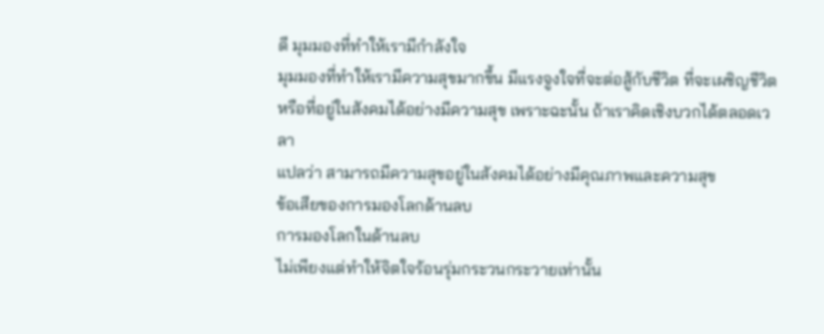ดี มุมมองที่ทำให้เรามีกำลังใจ
มุมมองที่ทำให้เรามีความสุขมากขึ้น มีแรงจูงใจที่จะต่อสู้กับชีวิต ที่จะเผชิญชีวิต
หรือที่อยู่ในสังคมได้อย่างมีความสุข เพราะฉะนั้น ถ้าเราคิดเชิงบวกได้ตลอดเวลา
แปลว่า สามารถมีความสุขอยู่ในสังคมได้อย่างมีคุณภาพและความสุข
ข้อเสียของการมองโลกด้านลบ
การมองโลกในด้านลบ
ไม่เพียงแต่ทำให้จิตใจร้อนรุ่มกระวนกระวายเท่านั้น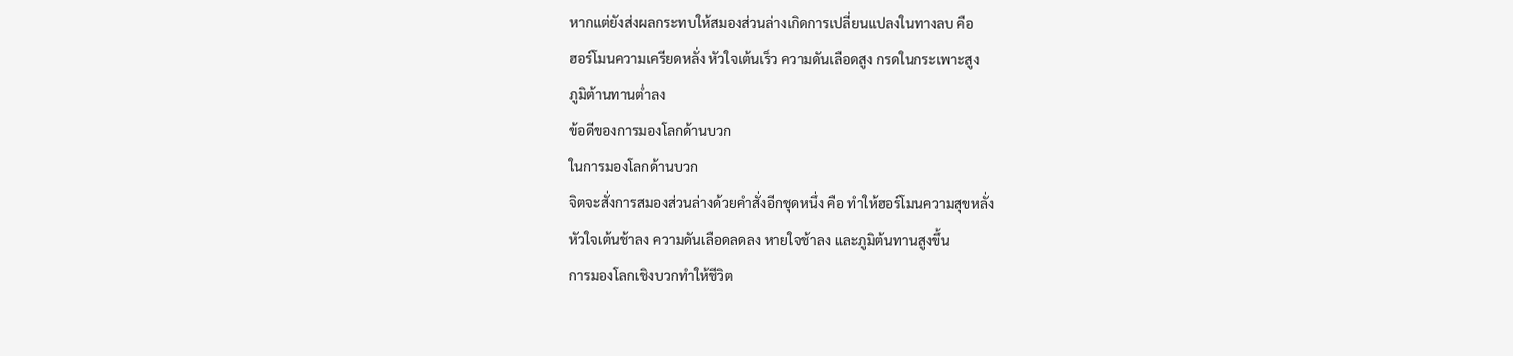หากแต่ยังส่งผลกระทบให้สมองส่วนล่างเกิดการเปลี่ยนแปลงในทางลบ คือ
ฮอร์โมนความเครียดหลั่ง หัวใจเต้นเร็ว ความดันเลือดสูง กรดในกระเพาะสูง
ภูมิต้านทานต่ำลง
ข้อดีของการมองโลกด้านบวก
ในการมองโลกด้านบวก
จิตจะสั่งการสมองส่วนล่างด้วยคำสั่งอีกชุดหนึ่ง คือ ทำให้ฮอร์โมนความสุขหลั่ง
หัวใจเต้นช้าลง ความดันเลือดลดลง หายใจช้าลง และภูมิต้นทานสูงขึ้น
การมองโลกเชิงบวกทำให้ชีวิต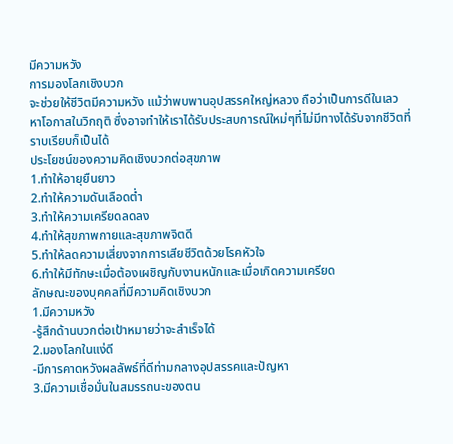มีความหวัง
การมองโลกเชิงบวก
จะช่วยให้ชีวิตมีความหวัง แม้ว่าพบพานอุปสรรคใหญ่หลวง ถือว่าเป็นการดีในเลว
หาโอกาสในวิกฤติ ซึ่งอาจทำให้เราได้รับประสบการณ์ใหม่ๆที่ไม่มีทางได้รับจากชีวิตที่ราบเรียบก็เป็นได้
ประโยชน์ของความคิดเชิงบวกต่อสุขภาพ
1.ทำให้อายุยืนยาว
2.ทำให้ความดันเลือดต่ำ
3.ทำให้ความเครียดลดลง
4.ทำให้สุขภาพกายและสุขภาพจิตดี
5.ทำให้ลดความเสี่ยงจากการเสียชีวิตด้วยโรคหัวใจ
6.ทำให้มีทักษะเมื่อต้องเผชิญกับงานหนักและเมื่อเกิดความเครียด
ลักษณะของบุคคลที่มีความคิดเชิงบวก
1.มีความหวัง
-รู้สึกด้านบวกต่อเป้าหมายว่าจะสำเร็จได้
2.มองโลกในแง่ดี
-มีการคาดหวังผลลัพธ์ที่ดีท่ามกลางอุปสรรคและปัญหา
3.มีความเชื่อมั่นในสมรรถนะของตน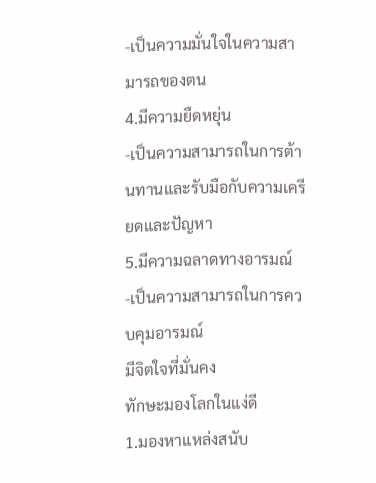-เป็นความมั่นใจในความสามารถของตน
4.มีความยืดหยุ่น
-เป็นความสามารถในการต้านทานและรับมือกับความเครียดและปัญหา
5.มีความฉลาดทางอารมณ์
-เป็นความสามารถในการควบคุมอารมณ์
มีจิตใจที่มั่นคง
ทักษะมองโลกในแง่ดี
1.มองหาแหล่งสนับ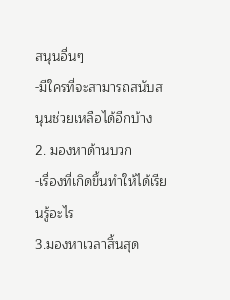สนุนอื่นๆ
-มีใครที่จะสามารถสนับสนุนช่วยเหลือได้อีกบ้าง
2. มองหาด้านบวก
-เรื่องที่เกิดขึ้นทำให้ได้เรียนรู้อะไร
3.มองหาเวลาสิ้นสุด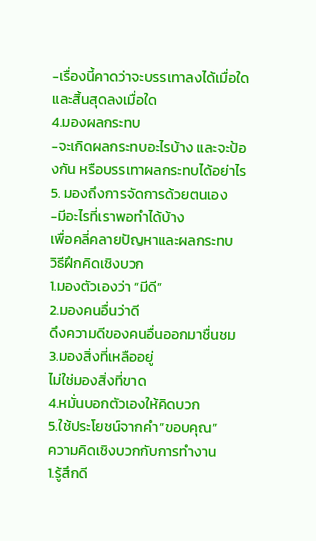-เรื่องนี้คาดว่าจะบรรเทาลงได้เมื่อใดและสิ้นสุดลงเมื่อใด
4.มองผลกระทบ
-จะเกิดผลกระทบอะไรบ้าง และจะป้องกัน หรือบรรเทาผลกระทบได้อย่าไร
5. มองถึงการจัดการด้วยตนเอง
-มีอะไรที่เราพอทำได้บ้าง
เพื่อคลี่คลายปัญหาและผลกระทบ
วิธีฝึกคิดเชิงบวก
1.มองตัวเองว่า “มีดี”
2.มองคนอื่นว่าดี
ดึงความดีของคนอื่นออกมาชื่นชม
3.มองสิ่งที่เหลืออยู่
ไม่ใช่มองสิ่งที่ขาด
4.หมั่นบอกตัวเองให้คิดบวก
5.ใช้ประโยชน์จากคำ”ขอบคุณ”
ความคิดเชิงบวกกับการทำงาน
1.รู้สึกดี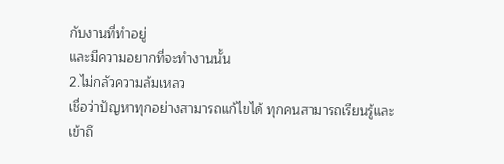กับงานที่ทำอยู่
และมีความอยากที่จะทำงานนั้น
2.ไม่กลัวความล้มเหลว
เชื่อว่าปัญหาทุกอย่างสามารถแก้ไขได้ ทุกคนสามารถเรียนรู้และเข้าถึ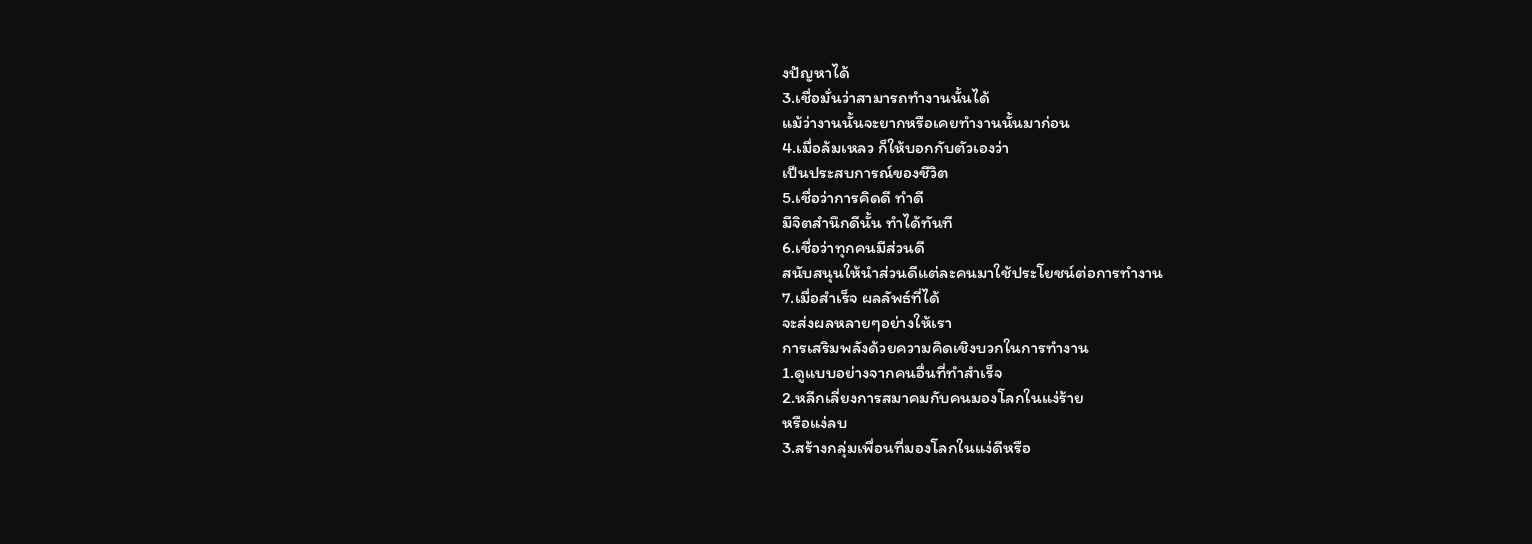งปัญหาได้
3.เชื่อมั่นว่าสามารถทำงานนั้นได้
แม้ว่างานนั้นจะยากหรือเคยทำงานนั้นมาก่อน
4.เมื่อล้มเหลว ก็ให้บอกกับตัวเองว่า
เป็นประสบการณ์ของชีวิต
5.เชื่อว่าการคิดดี ทำดี
มีจิตสำนึกดีนั้น ทำได้ทันที
6.เชื่อว่าทุกคนมีส่วนดี
สนับสนุนให้นำส่วนดีแต่ละคนมาใช้ประโยชน์ต่อการทำงาน
7.เมื่อสำเร็จ ผลลัพธ์ที่ได้
จะส่งผลหลายๆอย่างให้เรา
การเสริมพลังด้วยความคิดเชิงบวกในการทำงาน
1.ดูแบบอย่างจากคนอื่นที่ทำสำเร็จ
2.หลีกเลี่ยงการสมาคมกับคนมองโลกในแง่ร้าย
หรือแง่ลบ
3.สร้างกลุ่มเพื่อนที่มองโลกในแง่ดีหรือ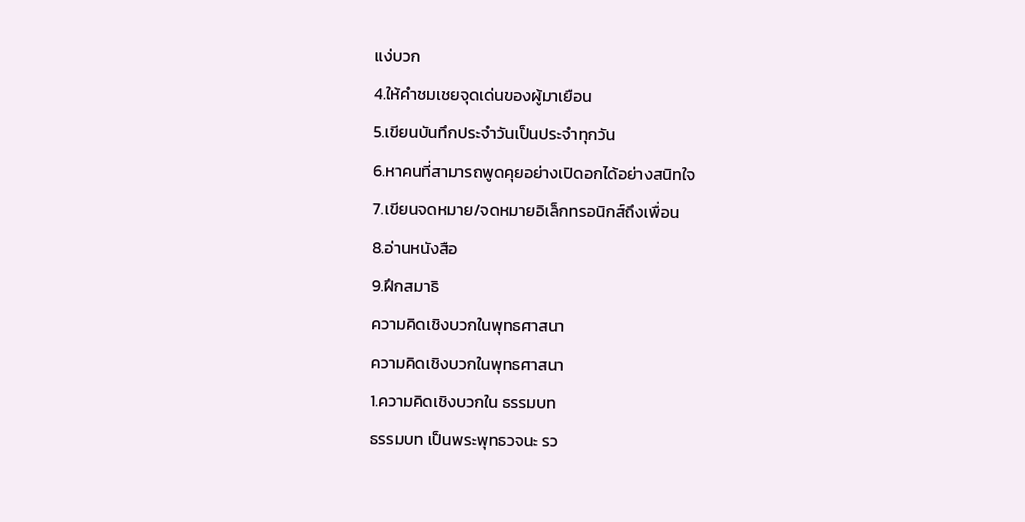แง่บวก
4.ให้คำชมเชยจุดเด่นของผู้มาเยือน
5.เขียนบันทึกประจำวันเป็นประจำทุกวัน
6.หาคนที่สามารถพูดคุยอย่างเปิดอกได้อย่างสนิทใจ
7.เขียนจดหมาย/จดหมายอิเล็กทรอนิกส์ถึงเพื่อน
8.อ่านหนังสือ
9.ฝึกสมาธิ
ความคิดเชิงบวกในพุทธศาสนา
ความคิดเชิงบวกในพุทธศาสนา
1.ความคิดเชิงบวกใน ธรรมบท
ธรรมบท เป็นพระพุทธวจนะ รว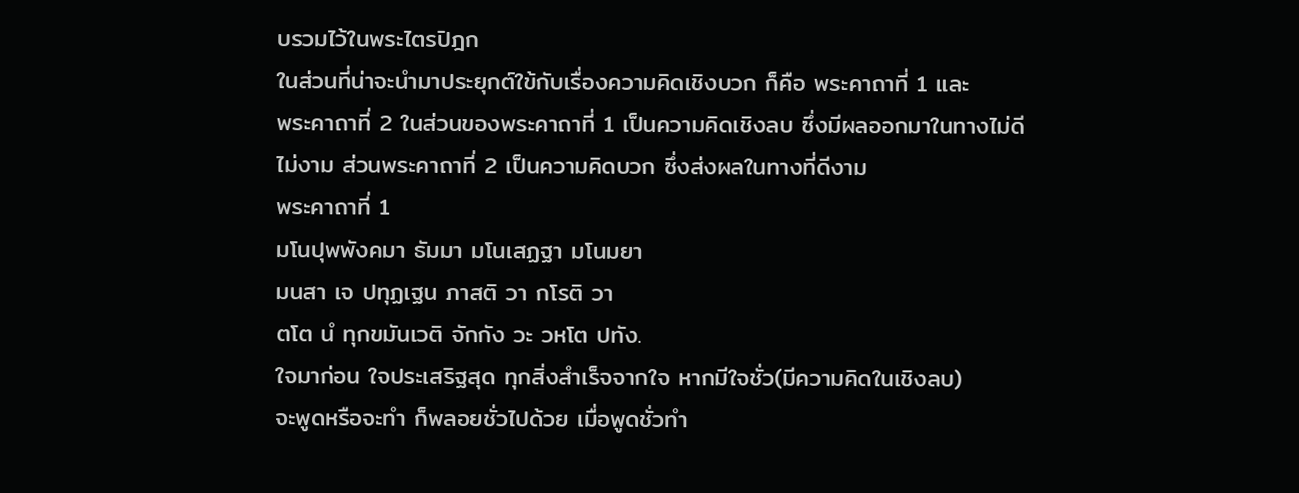บรวมไว้ในพระไตรปิฎก
ในส่วนที่น่าจะนำมาประยุกต์ใข้กับเรื่องความคิดเชิงบวก ก็คือ พระคาถาที่ 1 และ
พระคาถาที่ 2 ในส่วนของพระคาถาที่ 1 เป็นความคิดเชิงลบ ซึ่งมีผลออกมาในทางไม่ดี
ไม่งาม ส่วนพระคาถาที่ 2 เป็นความคิดบวก ซึ่งส่งผลในทางที่ดีงาม
พระคาถาที่ 1
มโนปุพพังคมา ธัมมา มโนเสฏฐา มโนมยา
มนสา เจ ปทุฏเฐน ภาสติ วา กโรติ วา
ตโต นํ ทุกขมันเวติ จักกัง วะ วหโต ปทัง.
ใจมาก่อน ใจประเสริฐสุด ทุกสิ่งสำเร็จจากใจ หากมีใจชั่ว(มีความคิดในเชิงลบ)
จะพูดหรือจะทำ ก็พลอยชั่วไปด้วย เมื่อพูดชั่วทำ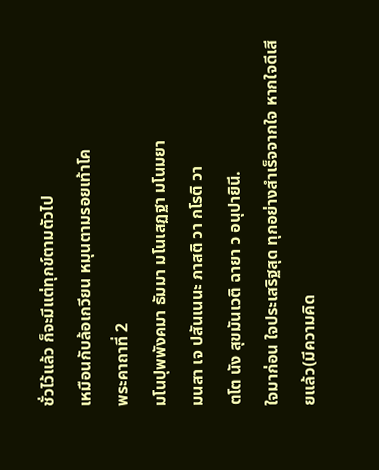ชั่วไว้แล้ว ก็จะมีแต่ทุกข์ตามตัวไป
เหมือนกับล้อเกวียน หมุนตามรอยเท้าโค
พระคาถาที่ 2
มโนปุพพังคมา ธัมมา มโนเสฏฐา มโนมยา
มนสา เจ ปสันเนนะ ภาสติ วา กโรติ วา
ตโต นัง สุขมันเวติ ฉายา ว อนุปายินี.
ใจมาก่อน ใจประเสริฐสุด ทุกอย่างสำเร็จจากใจ หากใจดีเสียแล้ว(มีความคิด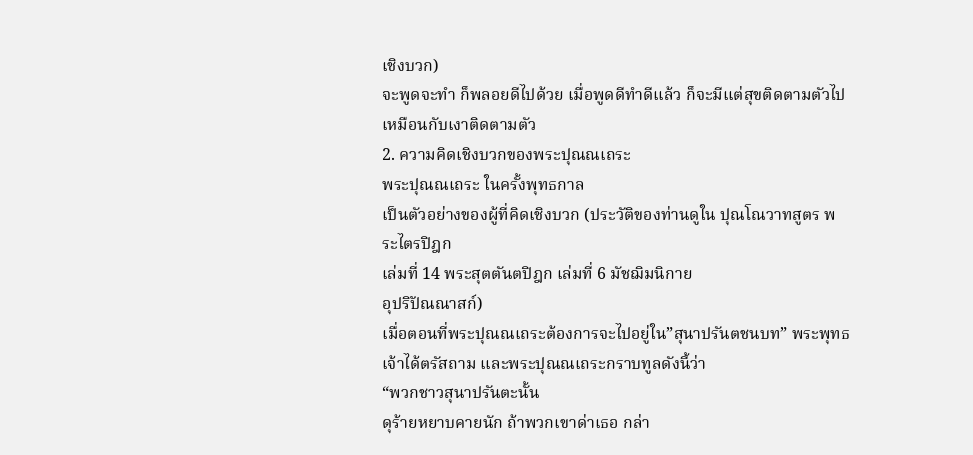เชิงบวก)
จะพูดจะทำ ก็พลอยดีไปด้วย เมื่อพูดดีทำดีแล้ว ก็จะมีแต่สุขติดตามตัวไป
เหมือนกับเงาติดตามตัว
2. ความคิดเชิงบวกของพระปุณณเถระ
พระปุณณเถระ ในครั้งพุทธกาล
เป็นตัวอย่างของผู้ที่คิดเชิงบวก (ประวัติของท่านดูใน ปุณโณวาทสูตร พระไตรปิฎก
เล่มที่ 14 พระสุตตันตปิฎก เล่มที่ 6 มัชฌิมนิกาย
อุปริปัณณาสก์)
เมื่อตอนที่พระปุณณเถระต้องการจะไปอยู่ใน”สุนาปรันตชนบท” พระพุทธเจ้าได้ตรัสถาม และพระปุณณเถระกราบทูลดังนี้ว่า
“พวกชาวสุนาปรันตะนั้น
ดุร้ายหยาบคายนัก ถ้าพวกเขาด่าเธอ กล่า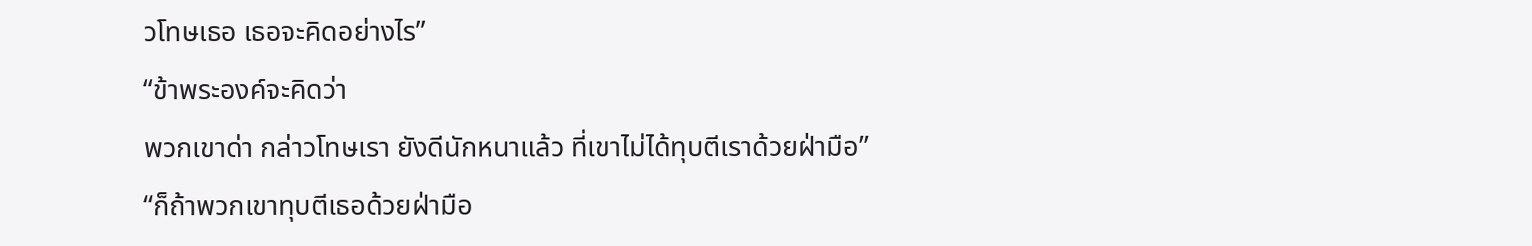วโทษเธอ เธอจะคิดอย่างไร”
“ข้าพระองค์จะคิดว่า
พวกเขาด่า กล่าวโทษเรา ยังดีนักหนาแล้ว ที่เขาไม่ได้ทุบตีเราด้วยฝ่ามือ”
“ก็ถ้าพวกเขาทุบตีเธอด้วยฝ่ามือ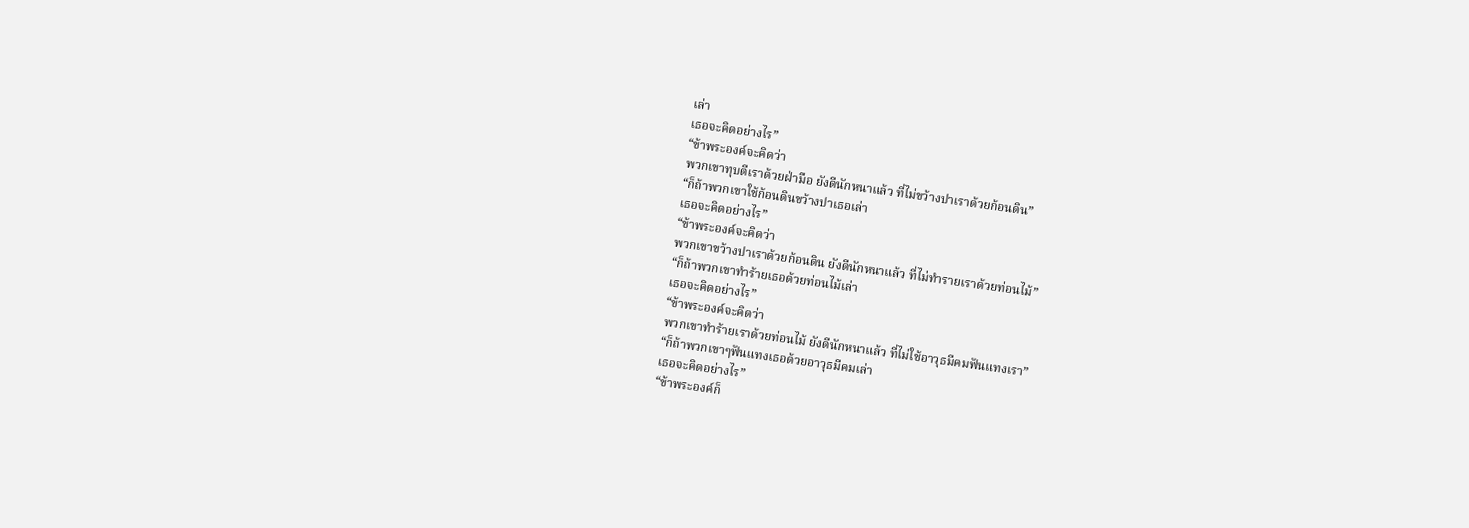เล่า
เธอจะคิดอย่างไร”
“ข้าพระองค์จะคิดว่า
พวกเขาทุบตีเราด้วยฝ่ามือ ยังดีนักหนาแล้ว ที่ไม่ขว้างปาเราด้วยก้อนดิน”
“ก็ถ้าพวกเขาใช้ก้อนดินขว้างปาเธอเล่า
เธอจะคิดอย่างไร”
“ข้าพระองค์จะคิดว่า
พวกเขาขว้างปาเราด้วยก้อนดิน ยังดีนักหนาแล้ว ที่ไม่ทำรายเราด้วยท่อนไม้”
“ก็ถ้าพวกเขาทำร้ายเธอด้วยท่อนไม้เล่า
เธอจะคิดอย่างไร”
“ข้าพระองค์จะคิดว่า
พวกเขาทำร้ายเราด้วยท่อนไม้ ยังดีนักหนาแล้ว ที่ไม่ใช้อาวุธมีคมฟันแทงเรา”
“ก็ถ้าพวกเขาๆฟันแทงเธอด้วยอาวุธมีคมเล่า
เธอจะคิดอย่างไร”
“ข้าพระองค์ก็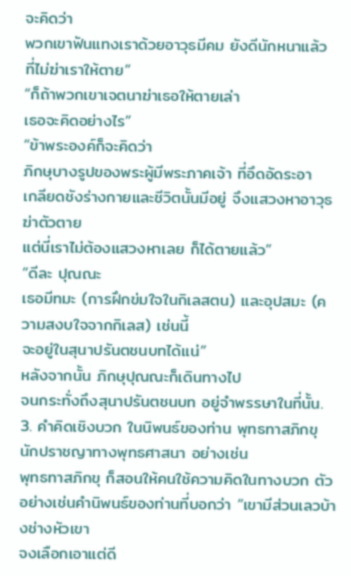จะคิดว่า
พวกเขาฟันแทงเราด้วยอาวุธมีคม ยังดีนักหนาแล้ว ที่ไม่ฆ่าเราให้ตาย”
“ก็ถ้าพวกเขาเจตนาฆ่าเธอให้ตายเล่า
เธอจะคิดอย่างไร”
“ข้าพระองค์ก็จะคิดว่า
ภิกษุบางรูปของพระผู้มีพระภาคเจ้า ที่อึดอัดระอา
เกลียดชังร่างกายและชีวิตนั้นมีอยู่ จึงแสวงหาอาวุธฆ่าตัวตาย
แต่นี่เราไม่ต้องแสวงหาเลย ก็ได้ตายแล้ว”
“ดีละ ปุณณะ
เธอมีทมะ (การฝึกข่มใจในกิเลสตน) และอุปสมะ (ความสงบใจจากกิเลส) เช่นนี้
จะอยู่ในสุนาปรันตชนบทได้แน่”
หลังจากนั้น ภิกษุปุณณะก็เดินทางไป
จนกระทั่งถึงสุนาปรันตชนบท อยู่จำพรรษาในที่นั้น.
3. คำคิดเชิงบวก ในนิพนธ์ของท่าน พุทธทาสภิกขุ
นักปราชญาทางพุทธศาสนา อย่างเช่น
พุทธทาสภิกขุ ก็สอนให้คนใช้ความคิดในทางบวก ตัวอย่างเช่นคำนิพนธ์ของท่านที่บอกว่า “เขามีส่วนเลวบ้างช่างหัวเขา
จงเลือกเอาแต่ดี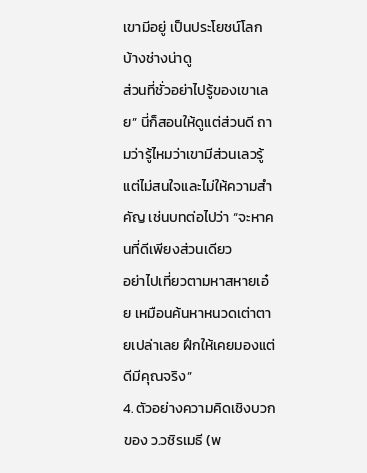เขามีอยู่ เป็นประโยชน์โลกบ้างช่างน่าดู
ส่วนที่ชั่วอย่าไปรู้ของเขาเลย” นี่ก็สอนให้ดูแต่ส่วนดี ถามว่ารู้ไหมว่าเขามีส่วนเลวรู้
แต่ไม่สนใจและไม่ให้ความสำคัญ เช่นบทต่อไปว่า “จะหาคนที่ดีเพียงส่วนเดียว
อย่าไปเที่ยวตามหาสหายเอ๋ย เหมือนค้นหาหนวดเต่าตายเปล่าเลย ฝึกให้เคยมองแต่ดีมีคุณจริง”
4. ตัวอย่างความคิดเชิงบวกของ ว.วชิรเมธี (พ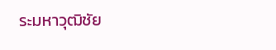ระมหาวุฒิชัย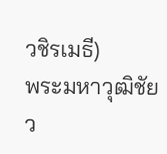วชิรเมธี)
พระมหาวุฒิชัย
ว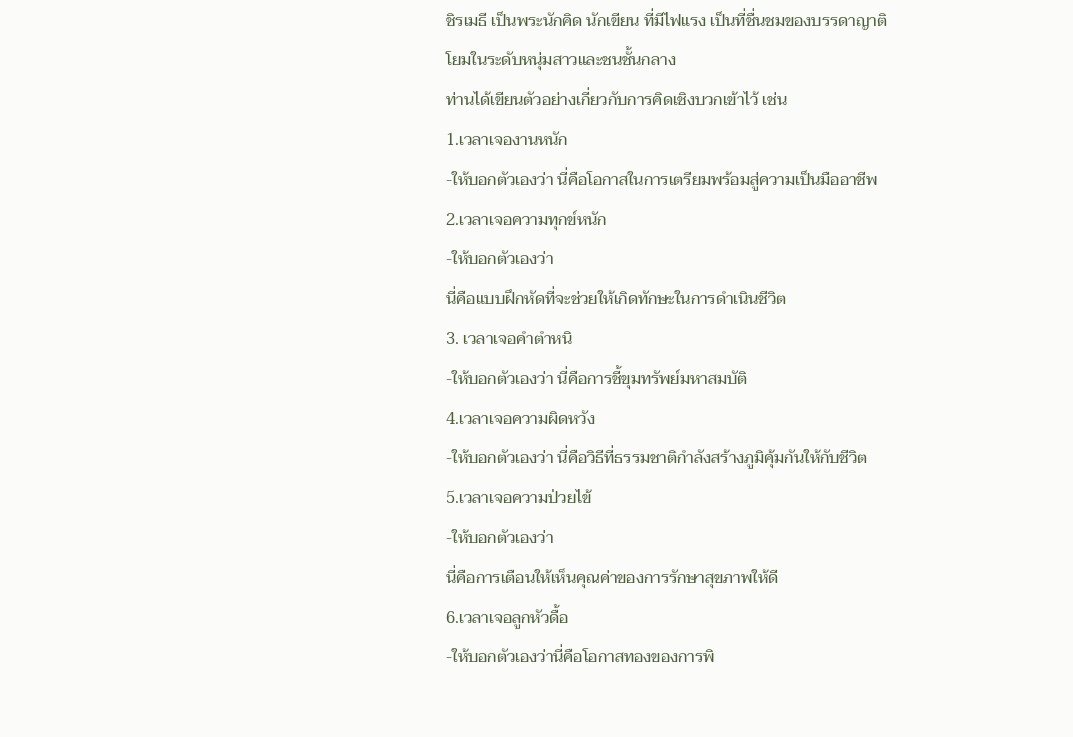ชิรเมธี เป็นพระนักคิด นักเขียน ที่มีไฟแรง เป็นที่ชื่นชมของบรรดาญาติโยมในระดับหนุ่มสาวและชนชั้นกลาง
ท่านได้เขียนตัวอย่างเกี่ยวกับการคิดเชิงบวกเข้าไว้ เช่น
1.เวลาเจองานหนัก
-ให้บอกตัวเองว่า นี่คือโอกาสในการเตรียมพร้อมสู่ความเป็นมืออาชีพ
2.เวลาเจอความทุกข์หนัก
-ให้บอกตัวเองว่า
นี่คือแบบฝึกหัดที่จะช่วยให้เกิดทักษะในการดำเนินชีวิต
3. เวลาเจอคำตำหนิ
-ให้บอกตัวเองว่า นี่คือการชี้ขุมทรัพย์มหาสมบัติ
4.เวลาเจอความผิดหวัง
-ให้บอกตัวเองว่า นี่คือวิธีที่ธรรมชาติกำลังสร้างภูมิคุ้มกันให้กับชีวิต
5.เวลาเจอความป่วยไข้
-ให้บอกตัวเองว่า
นี่คือการเตือนให้เห็นคุณค่าของการรักษาสุขภาพให้ดี
6.เวลาเจอลูกหัวดื้อ
-ให้บอกตัวเองว่านี่คือโอกาสทองของการพิ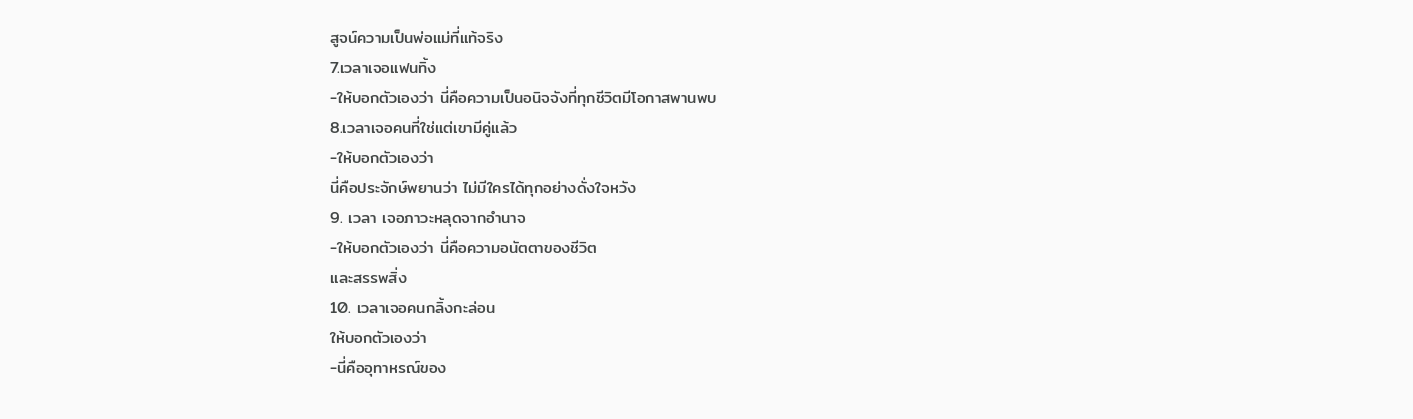สูจน์ความเป็นพ่อแม่ที่แท้จริง
7.เวลาเจอแฟนทิ้ง
-ให้บอกตัวเองว่า นี่คือความเป็นอนิจจังที่ทุกชีวิตมีโอกาสพานพบ
8.เวลาเจอคนที่ใช่แต่เขามีคู่แล้ว
-ให้บอกตัวเองว่า
นี่คือประจักษ์พยานว่า ไม่มีใครได้ทุกอย่างดั่งใจหวัง
9. เวลา เจอภาวะหลุดจากอำนาจ
-ให้บอกตัวเองว่า นี่คือความอนัตตาของชีวิต
และสรรพสิ่ง
10. เวลาเจอคนกลิ้งกะล่อน
ให้บอกตัวเองว่า
-นี่คืออุทาหรณ์ของ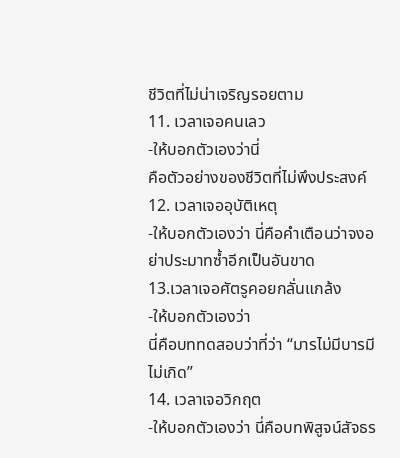ชีวิตที่ไม่น่าเจริญรอยตาม
11. เวลาเจอคนเลว
-ให้บอกตัวเองว่านี่
คือตัวอย่างของชีวิตที่ไม่พึงประสงค์
12. เวลาเจออุบัติเหตุ
-ให้บอกตัวเองว่า นี่คือคำเตือนว่าจงอย่าประมาทซ้ำอีกเป็นอันขาด
13.เวลาเจอศัตรูคอยกลั่นแกล้ง
-ให้บอกตัวเองว่า
นี่คือบททดสอบว่าที่ว่า “มารไม่มีบารมีไม่เกิด”
14. เวลาเจอวิกฤต
-ให้บอกตัวเองว่า นี่คือบทพิสูจน์สัจธร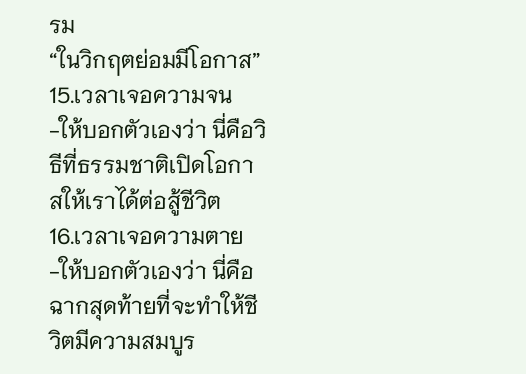รม
“ในวิกฤตย่อมมีโอกาส”
15.เวลาเจอความจน
-ให้บอกตัวเองว่า นี่คือวิธีที่ธรรมชาติเปิดโอกาสให้เราได้ต่อสู้ชีวิต
16.เวลาเจอความตาย
-ให้บอกตัวเองว่า นี่คือฉากสุดท้ายที่จะทำให้ชีวิตมีความสมบูร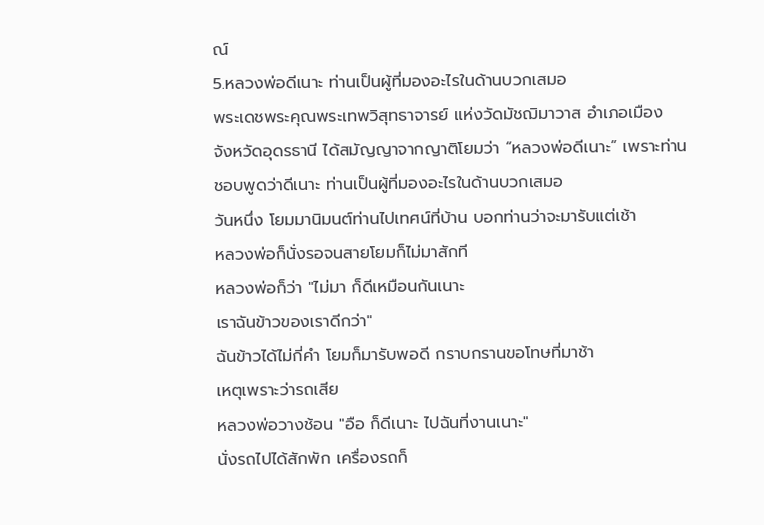ณ์
5.หลวงพ่อดีเนาะ ท่านเป็นผู้ที่มองอะไรในด้านบวกเสมอ
พระเดชพระคุณพระเทพวิสุทธาจารย์ แห่งวัดมัชฌิมาวาส อำเภอเมือง
จังหวัดอุดรธานี ได้สมัญญาจากญาติโยมว่า “หลวงพ่อดีเนาะ” เพราะท่านชอบพูดว่าดีเนาะ ท่านเป็นผู้ที่มองอะไรในด้านบวกเสมอ
วันหนึ่ง โยมมานิมนต์ท่านไปเทศน์ที่บ้าน บอกท่านว่าจะมารับแต่เช้า
หลวงพ่อก็นั่งรอจนสายโยมก็ไม่มาสักที
หลวงพ่อก็ว่า "ไม่มา ก็ดีเหมือนกันเนาะ
เราฉันข้าวของเราดีกว่า"
ฉันข้าวได้ไม่กี่คำ โยมก็มารับพอดี กราบกรานขอโทษที่มาช้า
เหตุเพราะว่ารถเสีย
หลวงพ่อวางช้อน "อือ ก็ดีเนาะ ไปฉันที่งานเนาะ"
นั่งรถไปได้สักพัก เครื่องรถก็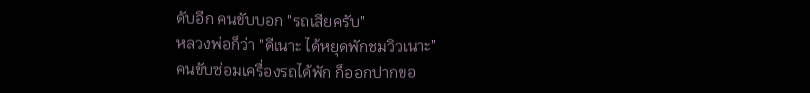ดับอีก คนขับบอก "รถเสียครับ"
หลวงพ่อก็ว่า "ดีเนาะ ได้หยุดพักชมวิวเนาะ"
คนขับซ่อมเครื่องรถได้พัก ก็ออกปากขอ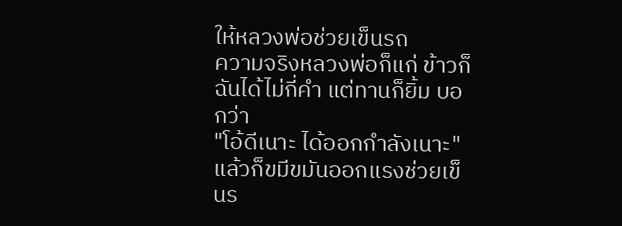ให้หลวงพ่อช่วยเข็นรถ
ความจริงหลวงพ่อก็แก่ ข้าวก็ฉันได้ไม่กี่คำ แต่ทานก็ยิ้ม บอกว่า
"โอ้ดีเนาะ ได้ออกกำลังเนาะ"
แล้วก็ขมีขมันออกแรงช่วยเข็นร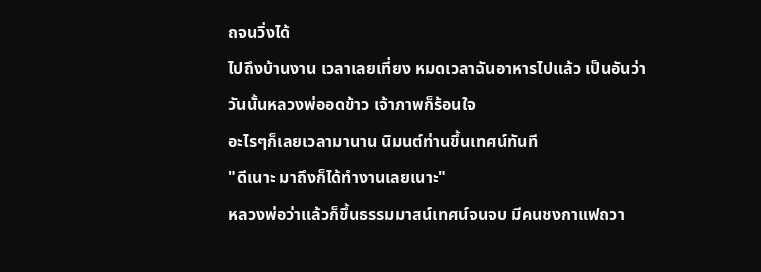ถจนวิ่งได้
ไปถึงบ้านงาน เวลาเลยเที่ยง หมดเวลาฉันอาหารไปแล้ว เป็นอันว่า
วันนั้นหลวงพ่ออดข้าว เจ้าภาพก็ร้อนใจ
อะไรๆก็เลยเวลามานาน นิมนต์ท่านขึ้นเทศน์ทันที
"ดีเนาะ มาถึงก็ได้ทำงานเลยเนาะ"
หลวงพ่อว่าแล้วก็ขึ้นธรรมมาสน์เทศน์จนจบ มีคนชงกาแฟถวา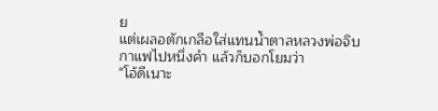ย
แต่เผลอตักเกลือใส่แทนน้ำตาลหลวงพ่อจิบกาแฟไปหนึ่งคำ แล้วก็บอกโยมว่า
"โอ้ดีเนาะ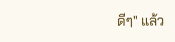ดีๆ" แล้ว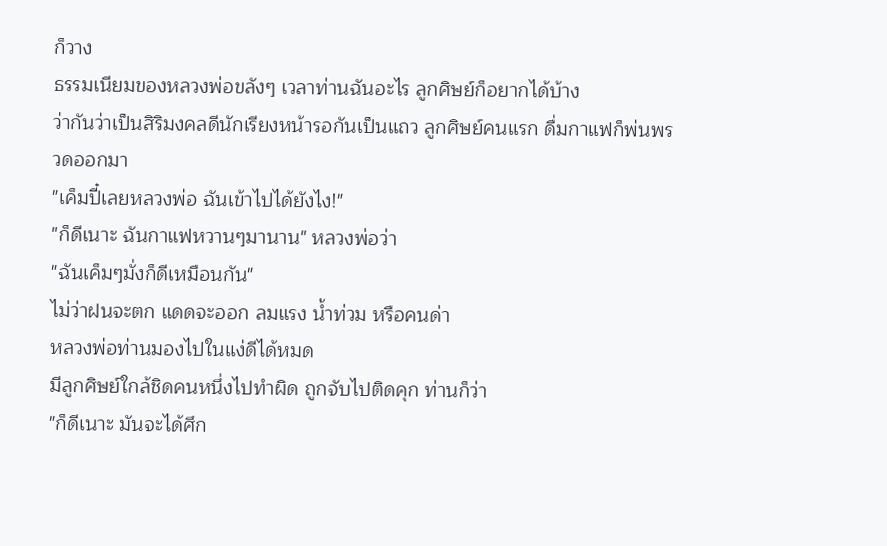ก็วาง
ธรรมเนียมของหลวงพ่อขลังๆ เวลาท่านฉันอะไร ลูกศิษย์ก็อยากได้บ้าง
ว่ากันว่าเป็นสิริมงคลดีนักเรียงหน้ารอกันเป็นแถว ลูกศิษย์คนแรก ดื่มกาแฟก็พ่นพรวดออกมา
"เค็มปี๋เลยหลวงพ่อ ฉันเข้าไปได้ยังไง!"
"ก็ดีเนาะ ฉันกาแฟหวานๆมานาน" หลวงพ่อว่า
"ฉันเค็มๆมั่งก็ดีเหมือนกัน"
ไม่ว่าฝนจะตก แดดจะออก ลมแรง น้ำท่วม หรือคนด่า
หลวงพ่อท่านมองไปในแง่ดีได้หมด
มีลูกศิษย์ใกล้ชิดคนหนึ่งไปทำผิด ถูกจับไปติดคุก ท่านก็ว่า
"ก็ดีเนาะ มันจะได้ศึก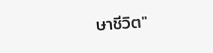ษาชีวิต"